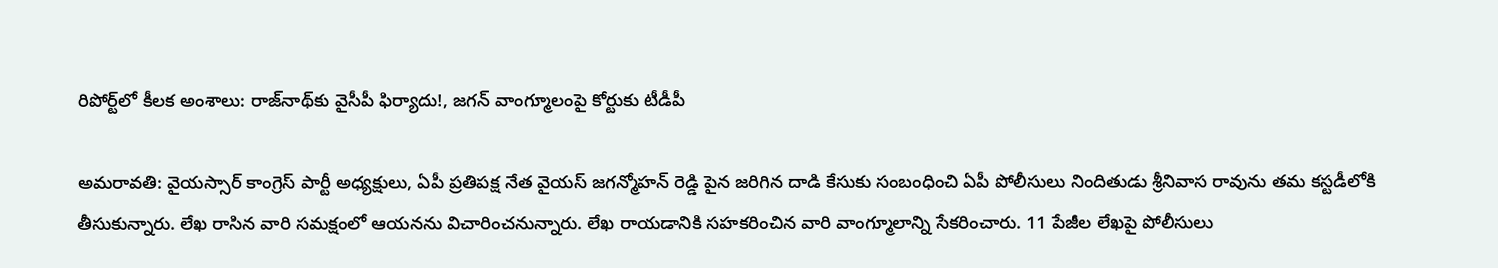రిపోర్ట్‌లో కీలక అంశాలు: రాజ్‌నాథ్‌కు వైసీపీ ఫిర్యాదు!, జగన్ వాంగ్మూలంపై కోర్టుకు టీడీపీ

అమరావతి: వైయస్సార్ కాంగ్రెస్ పార్టీ అధ్యక్షులు, ఏపీ ప్రతిపక్ష నేత వైయస్ జగన్మోహన్ రెడ్డి పైన జరిగిన దాడి కేసుకు సంబంధించి ఏపీ పోలీసులు నిందితుడు శ్రీనివాస రావును తమ కస్టడీలోకి తీసుకున్నారు. లేఖ రాసిన వారి సమక్షంలో ఆయనను విచారించనున్నారు. లేఖ రాయడానికి సహకరించిన వారి వాంగ్మూలాన్ని సేకరించారు. 11 పేజీల లేఖపై పోలీసులు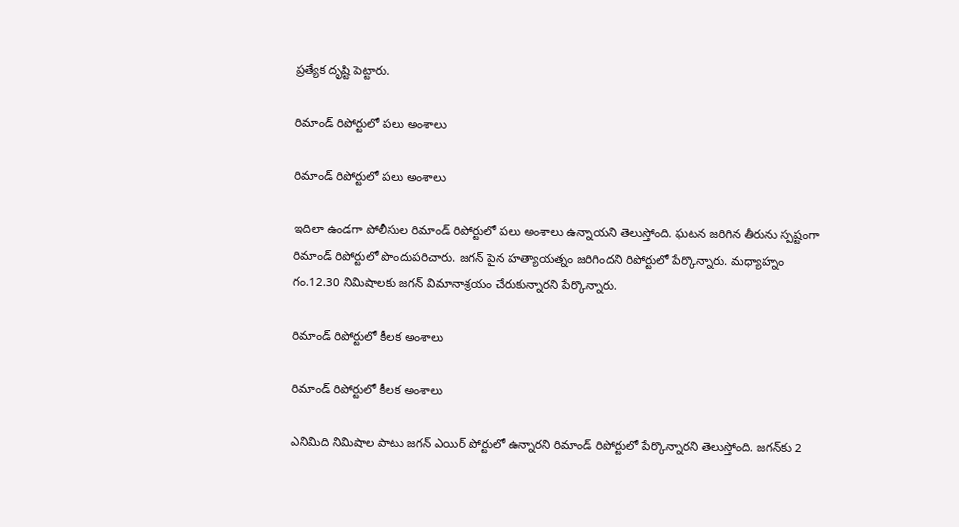ప్రత్యేక దృష్టి పెట్టారు.

రిమాండ్ రిపోర్టులో పలు అంశాలు

రిమాండ్ రిపోర్టులో పలు అంశాలు

ఇదిలా ఉండగా పోలీసుల రిమాండ్ రిపోర్టులో పలు అంశాలు ఉన్నాయని తెలుస్తోంది. ఘటన జరిగిన తీరును స్పష్టంగా రిమాండ్ రిపోర్టులో పొందుపరిచారు. జగన్ పైన హత్యాయత్నం జరిగిందని రిపోర్టులో పేర్కొన్నారు. మధ్యాహ్నం గం.12.30 నిమిషాలకు జగన్ విమానాశ్రయం చేరుకున్నారని పేర్కొన్నారు.

రిమాండ్ రిపోర్టులో కీలక అంశాలు

రిమాండ్ రిపోర్టులో కీలక అంశాలు

ఎనిమిది నిమిషాల పాటు జగన్ ఎయిర్ పోర్టులో ఉన్నారని రిమాండ్ రిపోర్టులో పేర్కొన్నారని తెలుస్తోంది. జగన్‌కు 2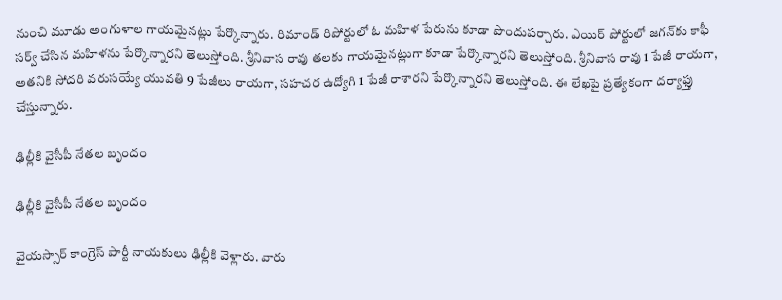నుంచి మూడు అంగుళాల గాయమైనట్లు పేర్కొన్నారు. రిమాండ్ రిపోర్టులో ఓ మహిళ పేరును కూడా పొందుపర్చారు. ఎయిర్ పోర్టులో జగన్‌కు కాఫీ సర్వ్ చేసిన మహిళను పేర్కొన్నారని తెలుస్తోంది. శ్రీనివాస రావు తలకు గాయమైనట్లుగా కూడా పేర్కొన్నారని తెలుస్తోంది. శ్రీనివాస రావు 1 పేజీ రాయగా, అతనికి సోదరి వరుసయ్యే యువతి 9 పేజీలు రాయగా, సహచర ఉద్యోగి 1 పేజీ రాశారని పేర్కొన్నారని తెలుస్తోంది. ఈ లేఖపై ప్రత్యేకంగా దర్యాఫ్తు చేస్తున్నారు.

ఢిల్లీకి వైసీపీ నేతల బృందం

ఢిల్లీకి వైసీపీ నేతల బృందం

వైయస్సార్ కాంగ్రెస్ పార్టీ నాయకులు ఢిల్లీకి వెళ్లారు. వారు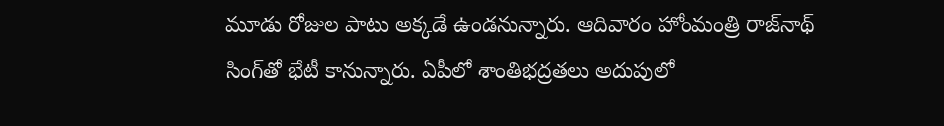మూడు రోజుల పాటు అక్కడే ఉండనున్నారు. ఆదివారం హోంమంత్రి రాజ్‌నాథ్ సింగ్‌తో భేటీ కానున్నారు. ఏపీలో శాంతిభద్రతలు అదుపులో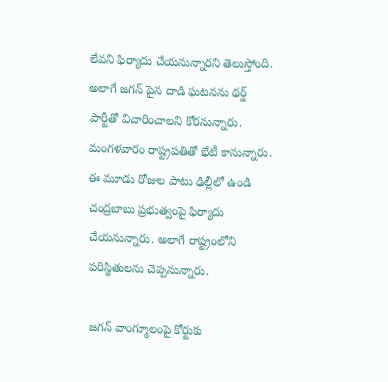లేవని ఫిర్యాదు చేయనున్నారని తెలుస్తోంది. అలాగే జగన్ పైన దాడి ఘటనను థర్డ్ పార్టీతో విచారించాలని కోరనున్నారు. మంగళవారం రాష్ట్రపతితో భేటీ కానున్నారు. ఈ మూడు రోజుల పాటు ఢిల్లీలో ఉండి చంద్రబాబు ప్రభుత్వంపై ఫిర్యాదు చేయనున్నారు. అలాగే రాష్ట్రంలోని పరిస్థితులను చెప్పనున్నారు.

జగన్ వాంగ్మూలంపై కోర్టుకు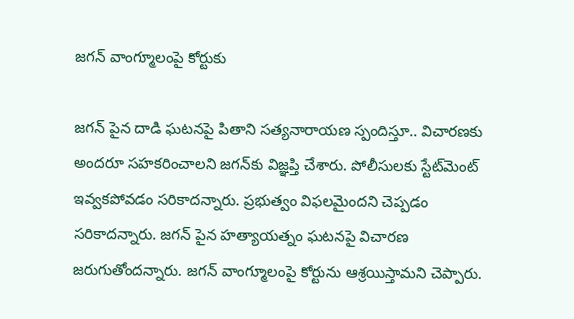జగన్ వాంగ్మూలంపై కోర్టుకు

జగన్ పైన దాడి ఘటనపై పితాని సత్యనారాయణ స్పందిస్తూ.. విచారణకు అందరూ సహకరించాలని జగన్‌కు విజ్ఞప్తి చేశారు. పోలీసులకు స్టేట్‌మెంట్ ఇవ్వకపోవడం సరికాదన్నారు. ప్రభుత్వం విఫలమైందని చెప్పడం సరికాదన్నారు. జగన్ పైన హత్యాయత్నం ఘటనపై విచారణ జరుగుతోందన్నారు. జగన్ వాంగ్మూలంపై కోర్టును ఆశ్రయిస్తామని చెప్పారు.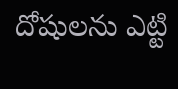దోషులను ఎట్టి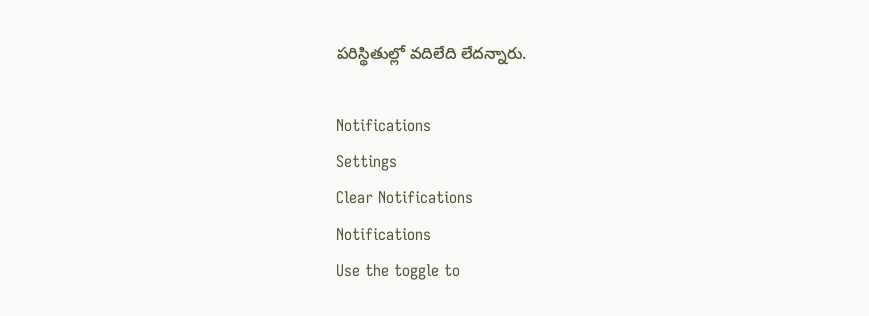పరిస్థితుల్లో వదిలేది లేదన్నారు.

Notifications
Settings
Clear Notifications
Notifications
Use the toggle to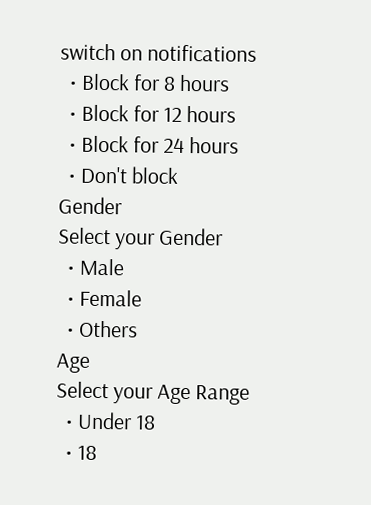switch on notifications
  • Block for 8 hours
  • Block for 12 hours
  • Block for 24 hours
  • Don't block
Gender
Select your Gender
  • Male
  • Female
  • Others
Age
Select your Age Range
  • Under 18
  • 18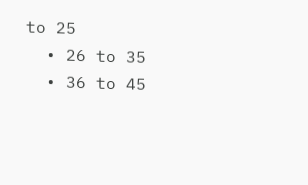to 25
  • 26 to 35
  • 36 to 45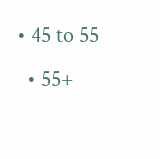• 45 to 55
  • 55+